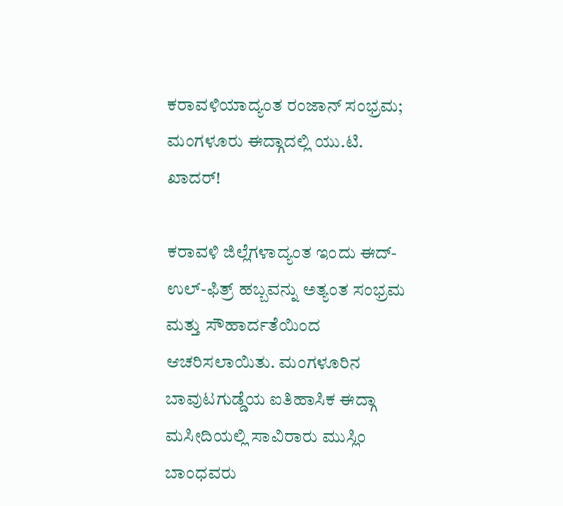ಕರಾವಳಿಯಾದ್ಯಂತ ರಂಜಾನ್ ಸಂಭ್ರಮ; ಮಂಗಳೂರು ಈದ್ಗಾದಲ್ಲಿ ಯು.ಟಿ. ಖಾದರ್!

ಕರಾವಳಿ ಜಿಲ್ಲೆಗಳಾದ್ಯಂತ ಇಂದು ಈದ್-ಉಲ್-ಫಿತ್ರ್ ಹಬ್ಬವನ್ನು ಅತ್ಯಂತ ಸಂಭ್ರಮ ಮತ್ತು ಸೌಹಾರ್ದತೆಯಿಂದ ಆಚರಿಸಲಾಯಿತು. ಮಂಗಳೂರಿನ ಬಾವುಟಗುಡ್ಡೆಯ ಐತಿಹಾಸಿಕ ಈದ್ಗಾ ಮಸೀದಿಯಲ್ಲಿ ಸಾವಿರಾರು ಮುಸ್ಲಿಂ ಬಾಂಧವರು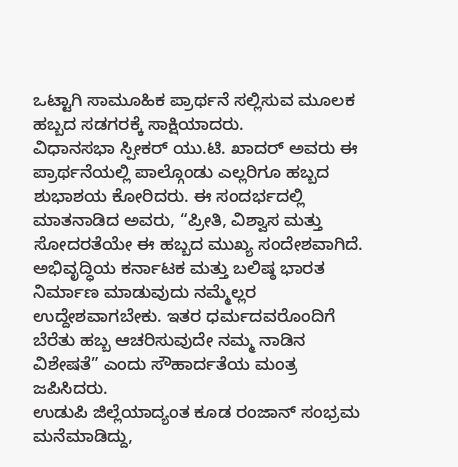ಒಟ್ಟಾಗಿ ಸಾಮೂಹಿಕ ಪ್ರಾರ್ಥನೆ ಸಲ್ಲಿಸುವ ಮೂಲಕ ಹಬ್ಬದ ಸಡಗರಕ್ಕೆ ಸಾಕ್ಷಿಯಾದರು.
ವಿಧಾನಸಭಾ ಸ್ಪೀಕರ್ ಯು.ಟಿ. ಖಾದರ್ ಅವರು ಈ ಪ್ರಾರ್ಥನೆಯಲ್ಲಿ ಪಾಲ್ಗೊಂಡು ಎಲ್ಲರಿಗೂ ಹಬ್ಬದ ಶುಭಾಶಯ ಕೋರಿದರು. ಈ ಸಂದರ್ಭದಲ್ಲಿ ಮಾತನಾಡಿದ ಅವರು, “ಪ್ರೀತಿ, ವಿಶ್ವಾಸ ಮತ್ತು ಸೋದರತೆಯೇ ಈ ಹಬ್ಬದ ಮುಖ್ಯ ಸಂದೇಶವಾಗಿದೆ. ಅಭಿವೃದ್ಧಿಯ ಕರ್ನಾಟಕ ಮತ್ತು ಬಲಿಷ್ಠ ಭಾರತ ನಿರ್ಮಾಣ ಮಾಡುವುದು ನಮ್ಮೆಲ್ಲರ ಉದ್ದೇಶವಾಗಬೇಕು. ಇತರ ಧರ್ಮದವರೊಂದಿಗೆ ಬೆರೆತು ಹಬ್ಬ ಆಚರಿಸುವುದೇ ನಮ್ಮ ನಾಡಿನ ವಿಶೇಷತೆ” ಎಂದು ಸೌಹಾರ್ದತೆಯ ಮಂತ್ರ ಜಪಿಸಿದರು.
ಉಡುಪಿ ಜಿಲ್ಲೆಯಾದ್ಯಂತ ಕೂಡ ರಂಜಾನ್ ಸಂಭ್ರಮ ಮನೆಮಾಡಿದ್ದು,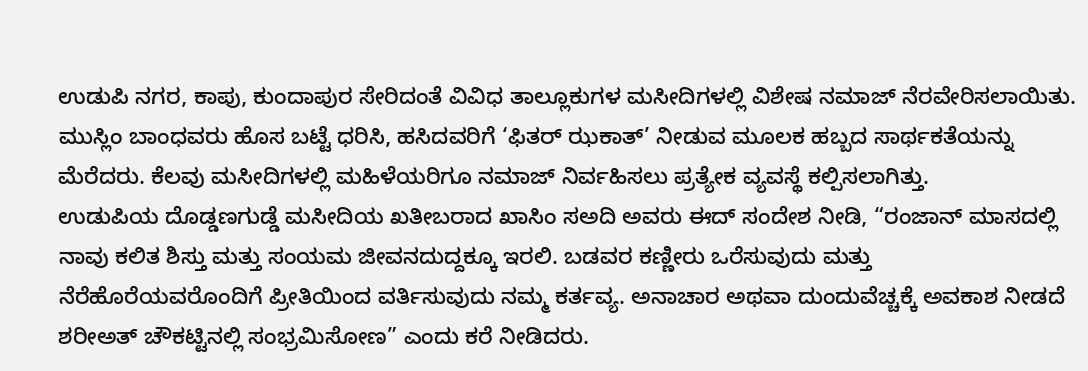ಉಡುಪಿ ನಗರ, ಕಾಪು, ಕುಂದಾಪುರ ಸೇರಿದಂತೆ ವಿವಿಧ ತಾಲ್ಲೂಕುಗಳ ಮಸೀದಿಗಳಲ್ಲಿ ವಿಶೇಷ ನಮಾಜ್ ನೆರವೇರಿಸಲಾಯಿತು. ಮುಸ್ಲಿಂ ಬಾಂಧವರು ಹೊಸ ಬಟ್ಟೆ ಧರಿಸಿ, ಹಸಿದವರಿಗೆ ‘ಫಿತರ್ ಝಕಾತ್’ ನೀಡುವ ಮೂಲಕ ಹಬ್ಬದ ಸಾರ್ಥಕತೆಯನ್ನು ಮೆರೆದರು. ಕೆಲವು ಮಸೀದಿಗಳಲ್ಲಿ ಮಹಿಳೆಯರಿಗೂ ನಮಾಜ್ ನಿರ್ವಹಿಸಲು ಪ್ರತ್ಯೇಕ ವ್ಯವಸ್ಥೆ ಕಲ್ಪಿಸಲಾಗಿತ್ತು.
ಉಡುಪಿಯ ದೊಡ್ಡಣಗುಡ್ಡೆ ಮಸೀದಿಯ ಖತೀಬರಾದ ಖಾಸಿಂ ಸಅದಿ ಅವರು ಈದ್ ಸಂದೇಶ ನೀಡಿ, “ರಂಜಾನ್ ಮಾಸದಲ್ಲಿ ನಾವು ಕಲಿತ ಶಿಸ್ತು ಮತ್ತು ಸಂಯಮ ಜೀವನದುದ್ದಕ್ಕೂ ಇರಲಿ. ಬಡವರ ಕಣ್ಣೀರು ಒರೆಸುವುದು ಮತ್ತು ನೆರೆಹೊರೆಯವರೊಂದಿಗೆ ಪ್ರೀತಿಯಿಂದ ವರ್ತಿಸುವುದು ನಮ್ಮ ಕರ್ತವ್ಯ. ಅನಾಚಾರ ಅಥವಾ ದುಂದುವೆಚ್ಚಕ್ಕೆ ಅವಕಾಶ ನೀಡದೆ ಶರೀಅತ್ ಚೌಕಟ್ಟಿನಲ್ಲಿ ಸಂಭ್ರಮಿಸೋಣ” ಎಂದು ಕರೆ ನೀಡಿದರು.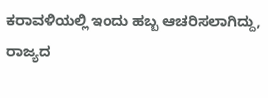ಕರಾವಳಿಯಲ್ಲಿ ಇಂದು ಹಬ್ಬ ಆಚರಿಸಲಾಗಿದ್ದು, ರಾಜ್ಯದ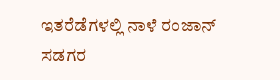ಇತರೆಡೆಗಳಲ್ಲಿ ನಾಳೆ ರಂಜಾನ್ ಸಡಗರ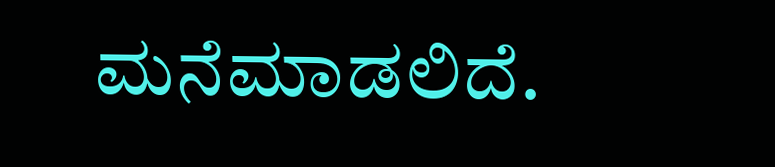ಮನೆಮಾಡಲಿದೆ.